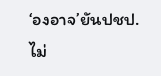‘องอาจ’ยันปชป.ไม่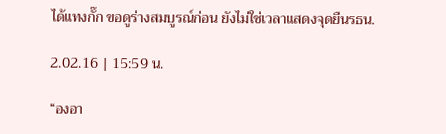ได้แทงกั๊ก ขอดูร่างสมบูรณ์ก่อน ยังไม่ใช่เวลาแสดงจุดยืนรธน.

2.02.16 | 15:59 น.

“องอา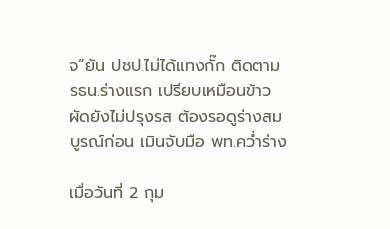จ”ยัน ปชป.ไม่ได้แทงกั๊ก ติดตาม รธน.ร่างแรก เปรียบเหมือนข้าวผัดยังไม่ปรุงรส ต้องรอดูร่างสมบูรณ์ก่อน เมินจับมือ พท.คว่ำร่าง

เมื่อวันที่ 2 กุม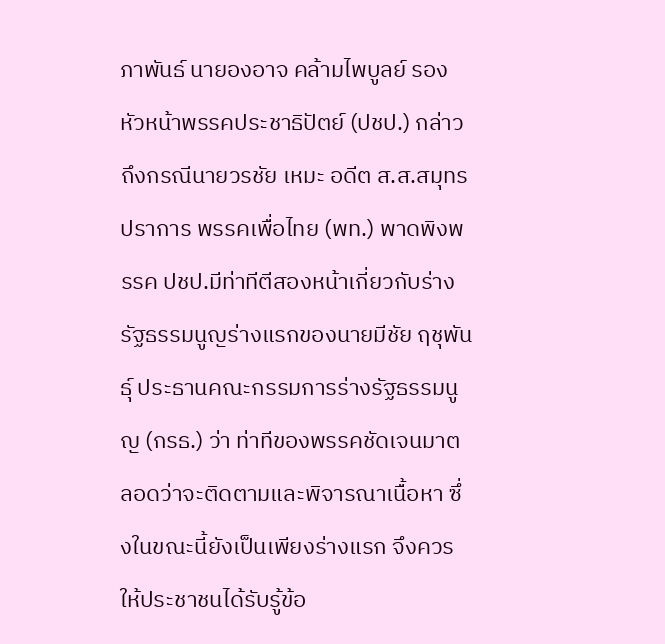ภาพันธ์ นายองอาจ คล้ามไพบูลย์ รองหัวหน้าพรรคประชาธิปัตย์ (ปชป.) กล่าวถึงกรณีนายวรชัย เหมะ อดีต ส.ส.สมุทรปราการ พรรคเพื่อไทย (พท.) พาดพิงพรรค ปชป.มีท่าทีตีสองหน้าเกี่ยวกับร่างรัฐธรรมนูญร่างแรกของนายมีชัย ฤชุพันธุ์ ประธานคณะกรรมการร่างรัฐธรรมนูญ (กรธ.) ว่า ท่าทีของพรรคชัดเจนมาตลอดว่าจะติดตามและพิจารณาเนื้อหา ซึ่งในขณะนี้ยังเป็นเพียงร่างแรก จึงควรให้ประชาชนได้รับรู้ข้อ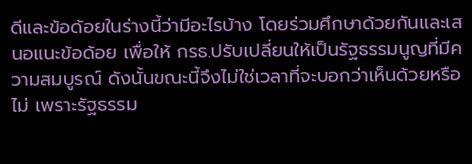ดีและข้อด้อยในร่างนี้ว่ามีอะไรบ้าง โดยร่วมศึกษาด้วยกันและเสนอแนะข้อด้อย เพื่อให้ กรธ.ปรับเปลี่ยนให้เป็นรัฐธรรมนูญที่มีความสมบูรณ์ ดังนั้นขณะนี้จึงไม่ใช่เวลาที่จะบอกว่าเห็นด้วยหรือไม่ เพราะรัฐธรรม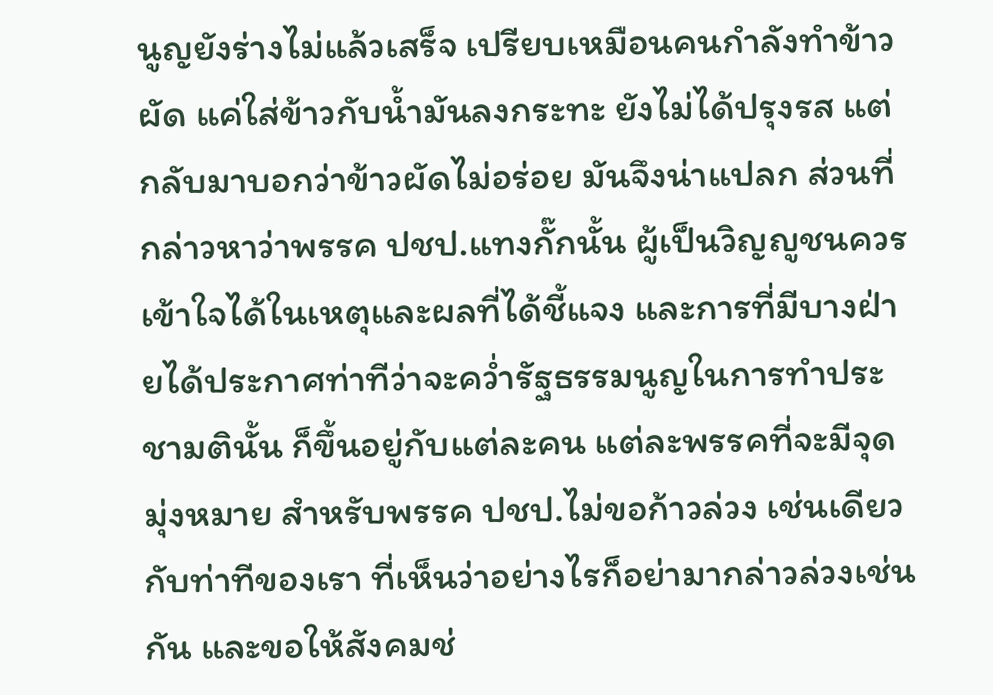นูญยังร่างไม่แล้วเสร็จ เปรียบเหมือนคนกำลังทำข้าวผัด แค่ใส่ข้าวกับน้ำมันลงกระทะ ยังไม่ได้ปรุงรส แต่กลับมาบอกว่าข้าวผัดไม่อร่อย มันจึงน่าแปลก ส่วนที่กล่าวหาว่าพรรค ปชป.แทงกั๊กนั้น ผู้เป็นวิญญูชนควรเข้าใจได้ในเหตุและผลที่ได้ชี้แจง และการที่มีบางฝ่ายได้ประกาศท่าทีว่าจะคว่ำรัฐธรรมนูญในการทำประชามตินั้น ก็ขึ้นอยู่กับแต่ละคน แต่ละพรรคที่จะมีจุดมุ่งหมาย สำหรับพรรค ปชป.ไม่ขอก้าวล่วง เช่นเดียวกับท่าทีของเรา ที่เห็นว่าอย่างไรก็อย่ามากล่าวล่วงเช่นกัน และขอให้สังคมช่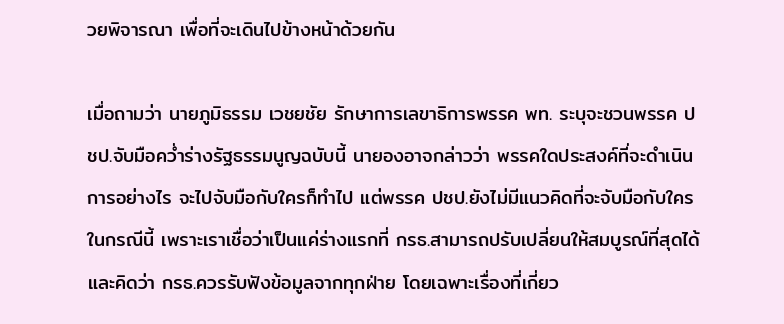วยพิจารณา เพื่อที่จะเดินไปข้างหน้าด้วยกัน

เมื่อถามว่า นายภูมิธรรม เวชยชัย รักษาการเลขาธิการพรรค พท. ระบุจะชวนพรรค ปชป.จับมือคว่ำร่างรัฐธรรมนูญฉบับนี้ นายองอาจกล่าวว่า พรรคใดประสงค์ที่จะดำเนินการอย่างไร จะไปจับมือกับใครก็ทำไป แต่พรรค ปชป.ยังไม่มีแนวคิดที่จะจับมือกับใครในกรณีนี้ เพราะเราเชื่อว่าเป็นแค่ร่างแรกที่ กรธ.สามารถปรับเปลี่ยนให้สมบูรณ์ที่สุดได้ และคิดว่า กรธ.ควรรับฟังข้อมูลจากทุกฝ่าย โดยเฉพาะเรื่องที่เกี่ยว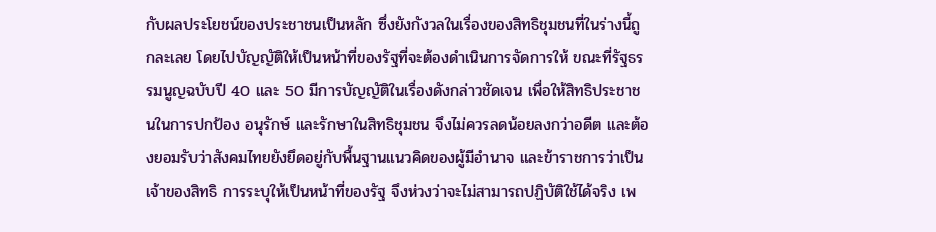กับผลประโยชน์ของประชาชนเป็นหลัก ซึ่งยังกังวลในเรื่องของสิทธิชุมชนที่ในร่างนี้ถูกละเลย โดยไปบัญญัติให้เป็นหน้าที่ของรัฐที่จะต้องดำเนินการจัดการให้ ขณะที่รัฐธรรมนูญฉบับปี 40 และ 50 มีการบัญญัติในเรื่องดังกล่าวชัดเจน เพื่อให้สิทธิประชาชนในการปกป้อง อนุรักษ์ และรักษาในสิทธิชุมชน จึงไม่ควรลดน้อยลงกว่าอดีต และต้องยอมรับว่าสังคมไทยยังยึดอยู่กับพื้นฐานแนวคิดของผู้มีอำนาจ และข้าราชการว่าเป็นเจ้าของสิทธิ การระบุให้เป็นหน้าที่ของรัฐ จึงห่วงว่าจะไม่สามารถปฏิบัติใช้ได้จริง เพ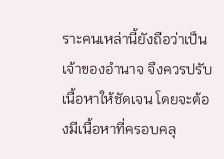ราะคนเหล่านี้ยังถือว่าเป็นเจ้าของอำนาจ จึงควรปรับเนื้อหาให้ชัดเจน โดยจะต้องมีเนื้อหาที่ครอบคลุ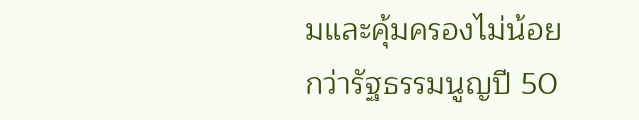มและคุ้มครองไม่น้อยกว่ารัฐธรรมนูญปี 50